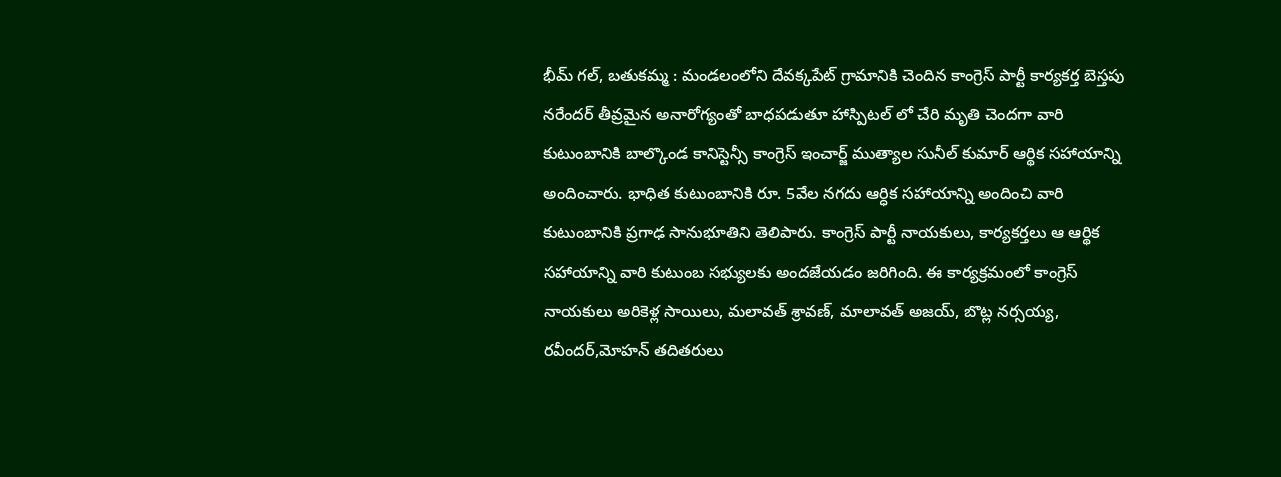భీమ్ గల్, బతుకమ్మ : మండలంలోని దేవక్కపేట్ గ్రామానికి చెందిన కాంగ్రెస్ పార్టీ కార్యకర్త బెస్తపు నరేందర్ తీవ్రమైన అనారోగ్యంతో బాధపడుతూ హాస్పిటల్ లో చేరి మృతి చెందగా వారి కుటుంబానికి బాల్కొండ కానిస్టెన్సీ కాంగ్రెస్ ఇంచార్జ్ ముత్యాల సునీల్ కుమార్ ఆర్థిక సహాయాన్ని అందించారు. భాధిత కుటుంబానికి రూ. 5వేల నగదు ఆర్ధిక సహాయాన్ని అందించి వారి కుటుంబానికి ప్రగాఢ సానుభూతిని తెలిపారు. కాంగ్రెస్ పార్టీ నాయకులు, కార్యకర్తలు ఆ ఆర్థిక సహాయాన్ని వారి కుటుంబ సభ్యులకు అందజేయడం జరిగింది. ఈ కార్యక్రమంలో కాంగ్రెస్ నాయకులు అరికెళ్ల సాయిలు, మలావత్ శ్రావణ్, మాలావత్ అజయ్, బొట్ల నర్సయ్య, రవీందర్,మోహన్ తదితరులు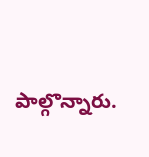పాల్గొన్నారు.